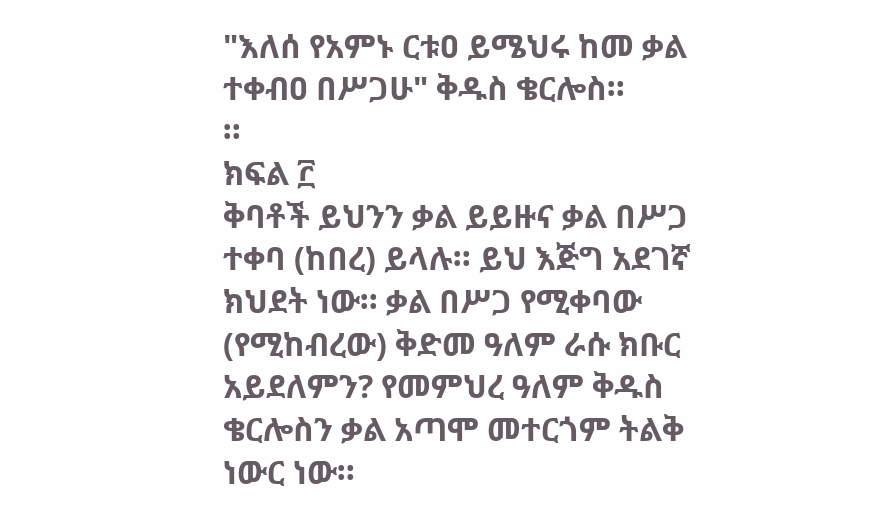"እለሰ የአምኑ ርቱዐ ይሜህሩ ከመ ቃል ተቀብዐ በሥጋሁ" ቅዱስ ቄርሎስ።
።
ክፍል ፫
ቅባቶች ይህንን ቃል ይይዙና ቃል በሥጋ ተቀባ (ከበረ) ይላሉ። ይህ እጅግ አደገኛ ክህደት ነው። ቃል በሥጋ የሚቀባው (የሚከብረው) ቅድመ ዓለም ራሱ ክቡር አይደለምን? የመምህረ ዓለም ቅዱስ ቄርሎስን ቃል አጣሞ መተርጎም ትልቅ ነውር ነው።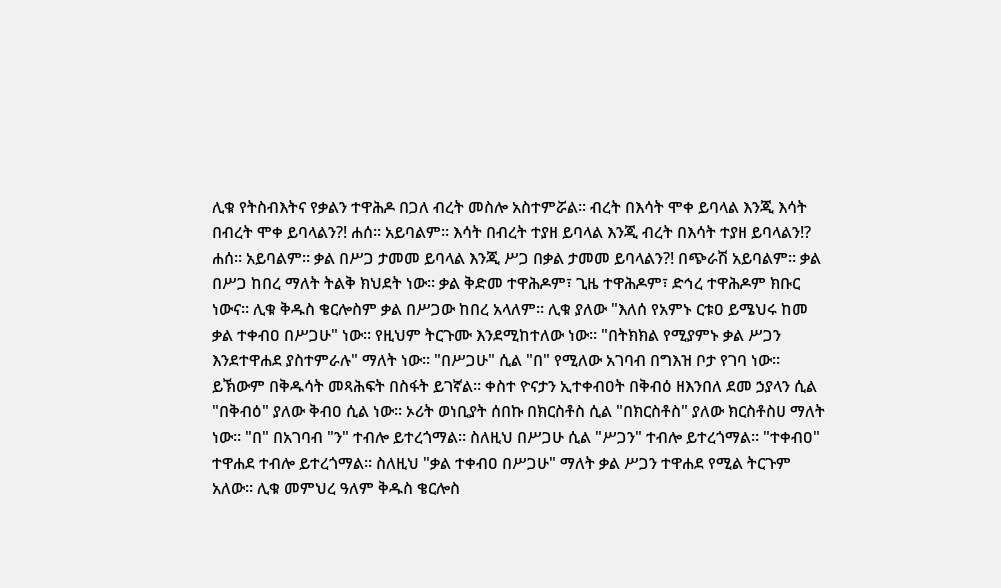ሊቁ የትስብእትና የቃልን ተዋሕዶ በጋለ ብረት መስሎ አስተምሯል። ብረት በእሳት ሞቀ ይባላል እንጂ እሳት በብረት ሞቀ ይባላልን?! ሐሰ። አይባልም። እሳት በብረት ተያዘ ይባላል እንጂ ብረት በእሳት ተያዘ ይባላልን!? ሐሰ። አይባልም። ቃል በሥጋ ታመመ ይባላል እንጂ ሥጋ በቃል ታመመ ይባላልን?! በጭራሽ አይባልም። ቃል በሥጋ ከበረ ማለት ትልቅ ክህደት ነው። ቃል ቅድመ ተዋሕዶም፣ ጊዜ ተዋሕዶም፣ ድኅረ ተዋሕዶም ክቡር ነውና። ሊቁ ቅዱስ ቄርሎስም ቃል በሥጋው ከበረ አላለም። ሊቁ ያለው "እለሰ የአምኑ ርቱዐ ይሜህሩ ከመ ቃል ተቀብዐ በሥጋሁ" ነው። የዚህም ትርጉሙ እንደሚከተለው ነው። "በትክክል የሚያምኑ ቃል ሥጋን እንደተዋሐደ ያስተምራሉ" ማለት ነው። "በሥጋሁ" ሲል "በ" የሚለው አገባብ በግእዝ ቦታ የገባ ነው። ይኽውም በቅዱሳት መጻሕፍት በስፋት ይገኛል። ቀስተ ዮናታን ኢተቀብዐት በቅብዕ ዘእንበለ ደመ ኃያላን ሲል "በቅብዕ" ያለው ቅብዐ ሲል ነው። ኦሪት ወነቢያት ሰበኩ በክርስቶስ ሲል "በክርስቶስ" ያለው ክርስቶስሀ ማለት ነው። "በ" በአገባብ "ን" ተብሎ ይተረጎማል። ስለዚህ በሥጋሁ ሲል "ሥጋን" ተብሎ ይተረጎማል። "ተቀብዐ" ተዋሐደ ተብሎ ይተረጎማል። ስለዚህ "ቃል ተቀብዐ በሥጋሁ" ማለት ቃል ሥጋን ተዋሐደ የሚል ትርጉም አለው። ሊቁ መምህረ ዓለም ቅዱስ ቄርሎስ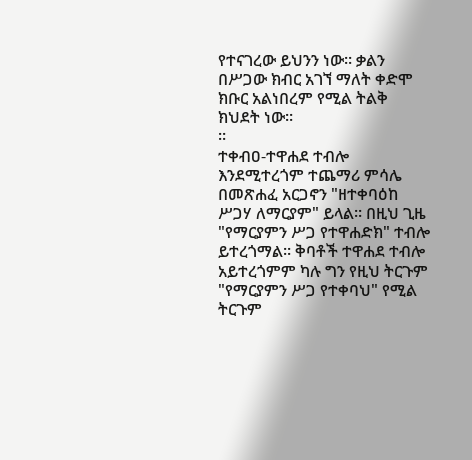የተናገረው ይህንን ነው። ቃልን በሥጋው ክብር አገኘ ማለት ቀድሞ ክቡር አልነበረም የሚል ትልቅ ክህደት ነው።
።
ተቀብዐ-ተዋሐደ ተብሎ እንደሚተረጎም ተጨማሪ ምሳሌ በመጽሐፈ አርጋኖን "ዘተቀባዕከ ሥጋሃ ለማርያም" ይላል። በዚህ ጊዜ "የማርያምን ሥጋ የተዋሐድክ" ተብሎ ይተረጎማል። ቅባቶች ተዋሐደ ተብሎ አይተረጎምም ካሉ ግን የዚህ ትርጉም "የማርያምን ሥጋ የተቀባህ" የሚል ትርጉም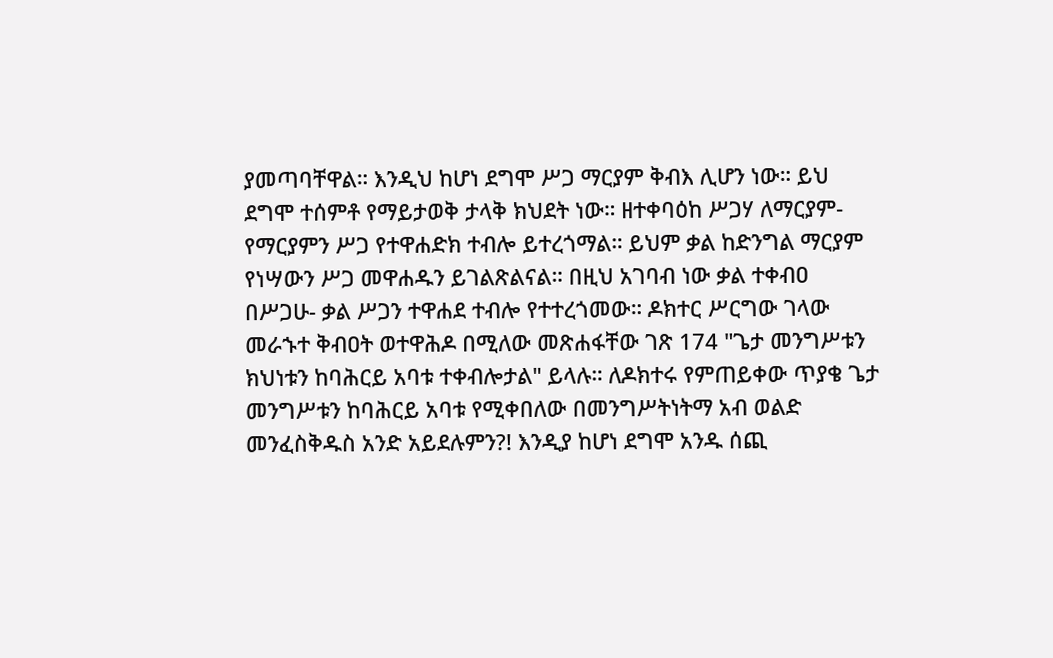ያመጣባቸዋል። እንዲህ ከሆነ ደግሞ ሥጋ ማርያም ቅብእ ሊሆን ነው። ይህ ደግሞ ተሰምቶ የማይታወቅ ታላቅ ክህደት ነው። ዘተቀባዕከ ሥጋሃ ለማርያም- የማርያምን ሥጋ የተዋሐድክ ተብሎ ይተረጎማል። ይህም ቃል ከድንግል ማርያም የነሣውን ሥጋ መዋሐዱን ይገልጽልናል። በዚህ አገባብ ነው ቃል ተቀብዐ በሥጋሁ- ቃል ሥጋን ተዋሐደ ተብሎ የተተረጎመው። ዶክተር ሥርግው ገላው መራኁተ ቅብዐት ወተዋሕዶ በሚለው መጽሐፋቸው ገጽ 174 "ጌታ መንግሥቱን ክህነቱን ከባሕርይ አባቱ ተቀብሎታል" ይላሉ። ለዶክተሩ የምጠይቀው ጥያቄ ጌታ መንግሥቱን ከባሕርይ አባቱ የሚቀበለው በመንግሥትነትማ አብ ወልድ መንፈስቅዱስ አንድ አይደሉምን?! እንዲያ ከሆነ ደግሞ አንዱ ሰጪ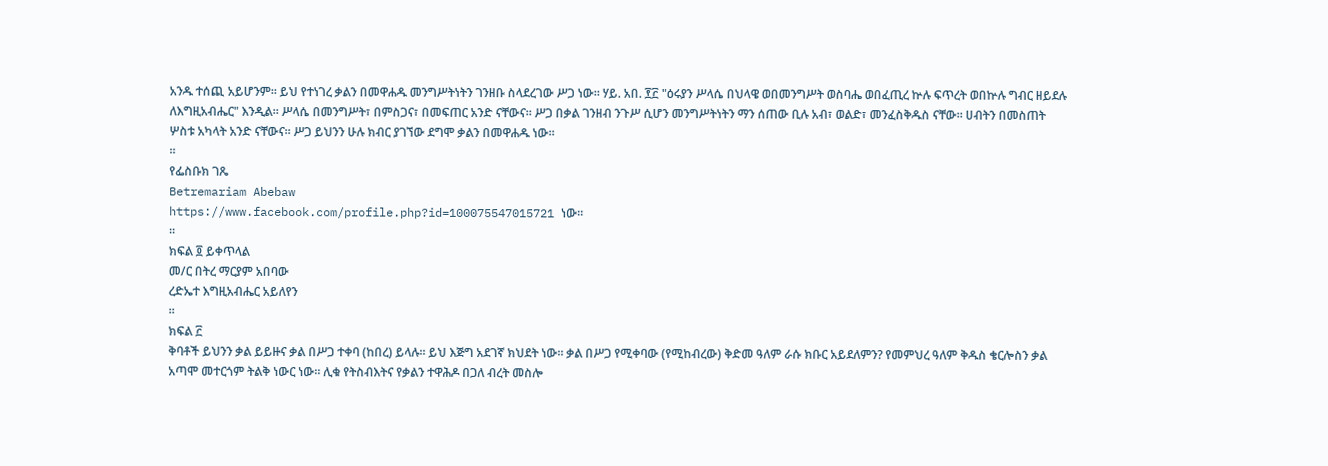አንዱ ተሰጪ አይሆንም። ይህ የተነገረ ቃልን በመዋሐዱ መንግሥትነትን ገንዘቡ ስላደረገው ሥጋ ነው። ሃይ. አበ. ፻፫ "ዕሩያን ሥላሴ በህላዌ ወበመንግሥት ወስባሔ ወበፈጢረ ኵሉ ፍጥረት ወበኵሉ ግብር ዘይደሉ ለእግዚአብሔር" እንዲል። ሥላሴ በመንግሥት፣ በምስጋና፣ በመፍጠር አንድ ናቸውና። ሥጋ በቃል ገንዘብ ንጉሥ ሲሆን መንግሥትነትን ማን ሰጠው ቢሉ አብ፣ ወልድ፣ መንፈስቅዱስ ናቸው። ሀብትን በመስጠት ሦስቱ አካላት አንድ ናቸውና። ሥጋ ይህንን ሁሉ ክብር ያገኘው ደግሞ ቃልን በመዋሐዱ ነው።
።
የፌስቡክ ገጼ
Betremariam Abebaw
https://www.facebook.com/profile.php?id=100075547015721 ነው።
።
ክፍል ፬ ይቀጥላል
መ/ር በትረ ማርያም አበባው
ረድኤተ እግዚአብሔር አይለየን
።
ክፍል ፫
ቅባቶች ይህንን ቃል ይይዙና ቃል በሥጋ ተቀባ (ከበረ) ይላሉ። ይህ እጅግ አደገኛ ክህደት ነው። ቃል በሥጋ የሚቀባው (የሚከብረው) ቅድመ ዓለም ራሱ ክቡር አይደለምን? የመምህረ ዓለም ቅዱስ ቄርሎስን ቃል አጣሞ መተርጎም ትልቅ ነውር ነው። ሊቁ የትስብእትና የቃልን ተዋሕዶ በጋለ ብረት መስሎ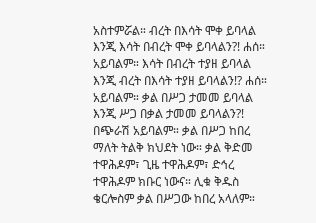አስተምሯል። ብረት በእሳት ሞቀ ይባላል እንጂ እሳት በብረት ሞቀ ይባላልን?! ሐሰ። አይባልም። እሳት በብረት ተያዘ ይባላል እንጂ ብረት በእሳት ተያዘ ይባላልን!? ሐሰ። አይባልም። ቃል በሥጋ ታመመ ይባላል እንጂ ሥጋ በቃል ታመመ ይባላልን?! በጭራሽ አይባልም። ቃል በሥጋ ከበረ ማለት ትልቅ ክህደት ነው። ቃል ቅድመ ተዋሕዶም፣ ጊዜ ተዋሕዶም፣ ድኅረ ተዋሕዶም ክቡር ነውና። ሊቁ ቅዱስ ቄርሎስም ቃል በሥጋው ከበረ አላለም።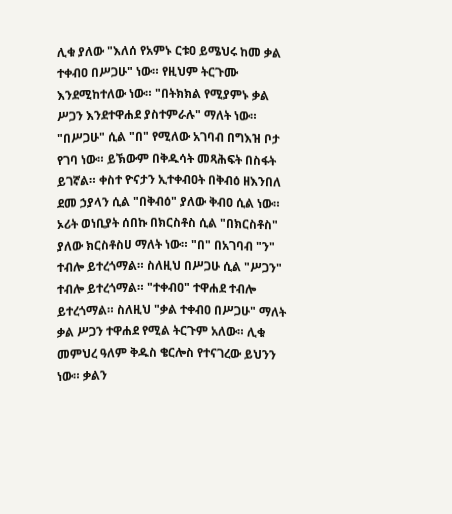ሊቁ ያለው "እለሰ የአምኑ ርቱዐ ይሜህሩ ከመ ቃል ተቀብዐ በሥጋሁ" ነው። የዚህም ትርጉሙ እንደሚከተለው ነው። "በትክክል የሚያምኑ ቃል ሥጋን እንደተዋሐደ ያስተምራሉ" ማለት ነው። "በሥጋሁ" ሲል "በ" የሚለው አገባብ በግእዝ ቦታ የገባ ነው። ይኽውም በቅዱሳት መጻሕፍት በስፋት ይገኛል። ቀስተ ዮናታን ኢተቀብዐት በቅብዕ ዘእንበለ ደመ ኃያላን ሲል "በቅብዕ" ያለው ቅብዐ ሲል ነው። ኦሪት ወነቢያት ሰበኩ በክርስቶስ ሲል "በክርስቶስ" ያለው ክርስቶስሀ ማለት ነው። "በ" በአገባብ "ን" ተብሎ ይተረጎማል። ስለዚህ በሥጋሁ ሲል "ሥጋን" ተብሎ ይተረጎማል። "ተቀብዐ" ተዋሐደ ተብሎ ይተረጎማል። ስለዚህ "ቃል ተቀብዐ በሥጋሁ" ማለት ቃል ሥጋን ተዋሐደ የሚል ትርጉም አለው። ሊቁ መምህረ ዓለም ቅዱስ ቄርሎስ የተናገረው ይህንን ነው። ቃልን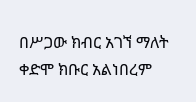በሥጋው ክብር አገኘ ማለት ቀድሞ ክቡር አልነበረም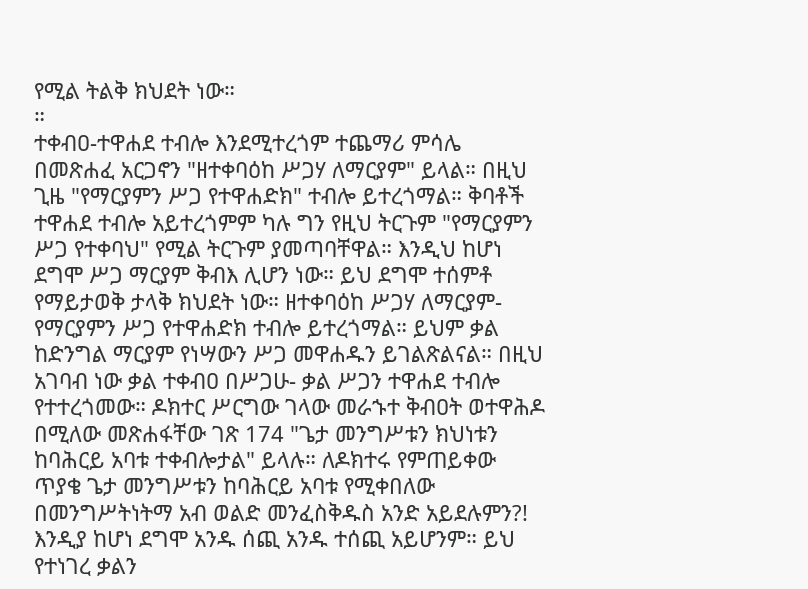የሚል ትልቅ ክህደት ነው።
።
ተቀብዐ-ተዋሐደ ተብሎ እንደሚተረጎም ተጨማሪ ምሳሌ በመጽሐፈ አርጋኖን "ዘተቀባዕከ ሥጋሃ ለማርያም" ይላል። በዚህ ጊዜ "የማርያምን ሥጋ የተዋሐድክ" ተብሎ ይተረጎማል። ቅባቶች ተዋሐደ ተብሎ አይተረጎምም ካሉ ግን የዚህ ትርጉም "የማርያምን ሥጋ የተቀባህ" የሚል ትርጉም ያመጣባቸዋል። እንዲህ ከሆነ ደግሞ ሥጋ ማርያም ቅብእ ሊሆን ነው። ይህ ደግሞ ተሰምቶ የማይታወቅ ታላቅ ክህደት ነው። ዘተቀባዕከ ሥጋሃ ለማርያም- የማርያምን ሥጋ የተዋሐድክ ተብሎ ይተረጎማል። ይህም ቃል ከድንግል ማርያም የነሣውን ሥጋ መዋሐዱን ይገልጽልናል። በዚህ አገባብ ነው ቃል ተቀብዐ በሥጋሁ- ቃል ሥጋን ተዋሐደ ተብሎ የተተረጎመው። ዶክተር ሥርግው ገላው መራኁተ ቅብዐት ወተዋሕዶ በሚለው መጽሐፋቸው ገጽ 174 "ጌታ መንግሥቱን ክህነቱን ከባሕርይ አባቱ ተቀብሎታል" ይላሉ። ለዶክተሩ የምጠይቀው ጥያቄ ጌታ መንግሥቱን ከባሕርይ አባቱ የሚቀበለው በመንግሥትነትማ አብ ወልድ መንፈስቅዱስ አንድ አይደሉምን?! እንዲያ ከሆነ ደግሞ አንዱ ሰጪ አንዱ ተሰጪ አይሆንም። ይህ የተነገረ ቃልን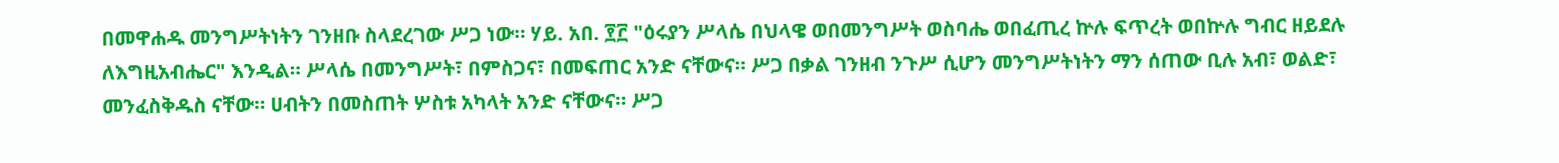በመዋሐዱ መንግሥትነትን ገንዘቡ ስላደረገው ሥጋ ነው። ሃይ. አበ. ፻፫ "ዕሩያን ሥላሴ በህላዌ ወበመንግሥት ወስባሔ ወበፈጢረ ኵሉ ፍጥረት ወበኵሉ ግብር ዘይደሉ ለእግዚአብሔር" እንዲል። ሥላሴ በመንግሥት፣ በምስጋና፣ በመፍጠር አንድ ናቸውና። ሥጋ በቃል ገንዘብ ንጉሥ ሲሆን መንግሥትነትን ማን ሰጠው ቢሉ አብ፣ ወልድ፣ መንፈስቅዱስ ናቸው። ሀብትን በመስጠት ሦስቱ አካላት አንድ ናቸውና። ሥጋ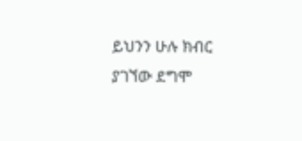ይህንን ሁሉ ክብር ያገኘው ደግሞ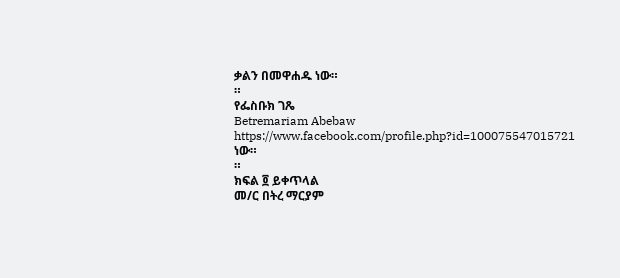ቃልን በመዋሐዱ ነው።
።
የፌስቡክ ገጼ
Betremariam Abebaw
https://www.facebook.com/profile.php?id=100075547015721 ነው።
።
ክፍል ፬ ይቀጥላል
መ/ር በትረ ማርያም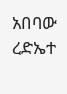አበባው
ረድኤተ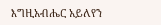እግዚአብሔር አይለየን